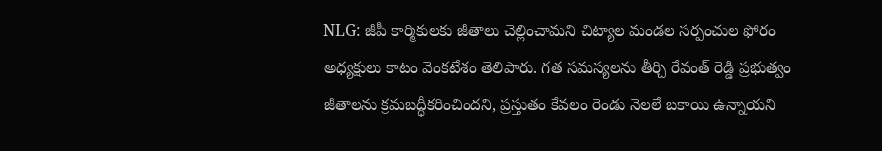NLG: జీపీ కార్మికులకు జీతాలు చెల్లించామని చిట్యాల మండల సర్పంచుల ఫోరం అధ్యక్షులు కాటం వెంకటేశం తెలిపారు. గత సమస్యలను తీర్చి రేవంత్ రెడ్డి ప్రభుత్వం జీతాలను క్రమబద్ధీకరించిందని, ప్రస్తుతం కేవలం రెండు నెలలే బకాయి ఉన్నాయని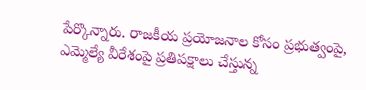పేర్కొన్నారు. రాజకీయ ప్రయోజనాల కోసం ప్రభుత్వంపై, ఎమ్మెల్యే వీరేశంపై ప్రతిపక్షాలు చేస్తున్న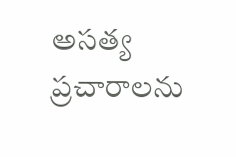అసత్య ప్రచారాలను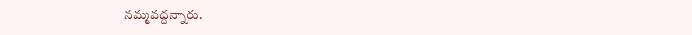నమ్మవద్దన్నారు.